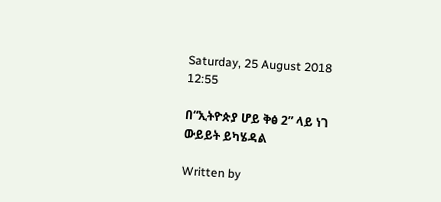Saturday, 25 August 2018 12:55

በ“ኢትዮጵያ ሆይ ቅፅ 2” ላይ ነገ ውይይት ይካሄዳል

Written by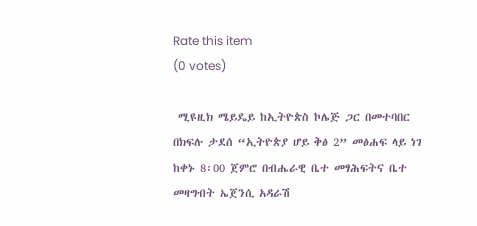Rate this item
(0 votes)

 ሚዩዚክ ሜይዴይ ከኢትዮጵስ ኮሌጅ ጋር በመተባበር በክፍሉ ታደሰ “ኢትዮጵያ ሆይ ቅፅ 2” መፅሐፍ ላይ ነገ ከቀኑ 8፡00 ጀምሮ በብሔራዊ ቤተ መፃሕፍትና ቤተ መዛግብት ኤጀንሲ አዳራሽ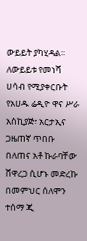ውይይት ያካሂዳል፡፡ ለውይይቱ የመነሻ ሀሳብ የሚያቀርቡት የአሀዱ ሬዲዮ ዋና ሥራ አስኪያጅ፣ አርታኢና ጋዜጠኛ ጥበቡ በለጠና አቶ ኩራባቸው ሸዋረጋ ሲሆኑ መድረኩ በመምህር ሰለሞን ተሰማ ጂ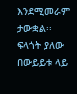እንደሚመራም ታውቋል፡፡ ፍላጎት ያለው በውይይቱ ላይ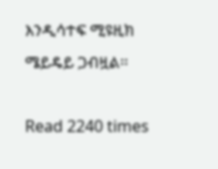እንዲሳተፍ ሚዩዚክ ሜይዴይ ጋብዟል፡፡

Read 2240 times